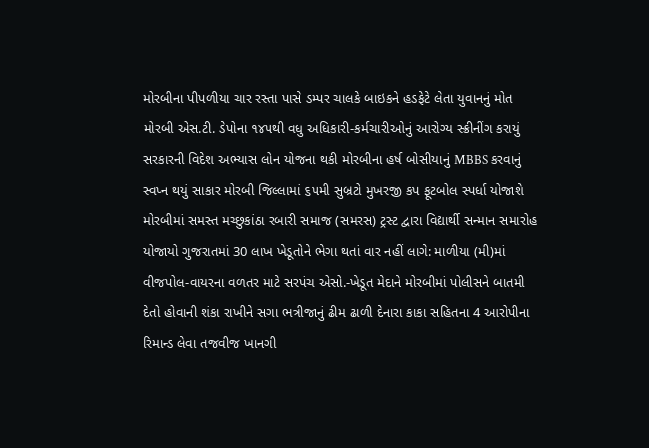મોરબીના પીપળીયા ચાર રસ્તા પાસે ડમ્પર ચાલકે બાઇકને હડફેટે લેતા યુવાનનું મોત મોરબી એસ.ટી. ડેપોના ૧૪૫થી વધુ અધિકારી-કર્મચારીઓનું આરોગ્ય સ્ક્રીનીંગ કરાયું સરકારની વિદેશ અભ્યાસ લોન યોજના થકી મોરબીના હર્ષ બોસીયાનું MBBS કરવાનું સ્વપ્ન થયું સાકાર મોરબી જિલ્લામાં ૬૫મી સુબ્રટો મુખરજી કપ ફૂટબોલ સ્પર્ધા યોજાશે મોરબીમાં સમસ્ત મચ્છુકાંઠા રબારી સમાજ (સમરસ) ટ્રસ્ટ દ્વારા વિદ્યાર્થી સન્માન સમારોહ યોજાયો ગુજરાતમાં 30 લાખ ખેડૂતોને ભેગા થતાં વાર નહીં લાગે: માળીયા (મી)માં વીજપોલ-વાયરના વળતર માટે સરપંચ એસો.-ખેડૂત મેદાને મોરબીમાં પોલીસને બાતમી દેતો હોવાની શંકા રાખીને સગા ભત્રીજાનું ઢીમ ઢાળી દેનારા કાકા સહિતના 4 આરોપીના રિમાન્ડ લેવા તજવીજ ખાનગી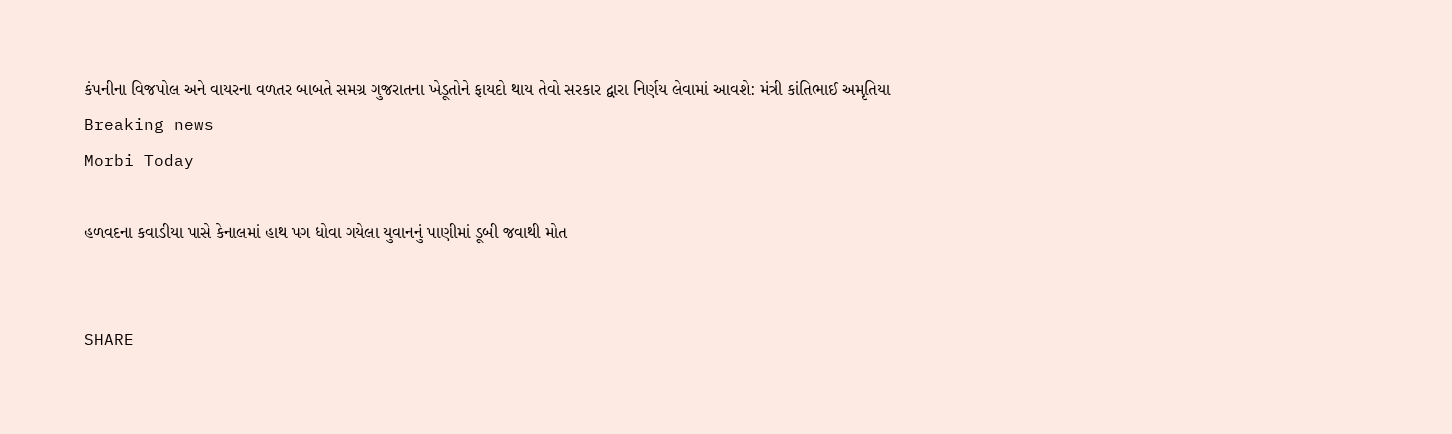કંપનીના વિજપોલ અને વાયરના વળતર બાબતે સમગ્ર ગુજરાતના ખેડૂતોને ફાયદો થાય તેવો સરકાર દ્વારા નિર્ણય લેવામાં આવશે: મંત્રી કાંતિભાઈ અમૃતિયા
Breaking news
Morbi Today

હળવદના કવાડીયા પાસે કેનાલમાં હાથ પગ ધોવા ગયેલા યુવાનનું પાણીમાં ડૂબી જવાથી મોત


SHARE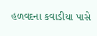હળવદના કવાડીયા પાસે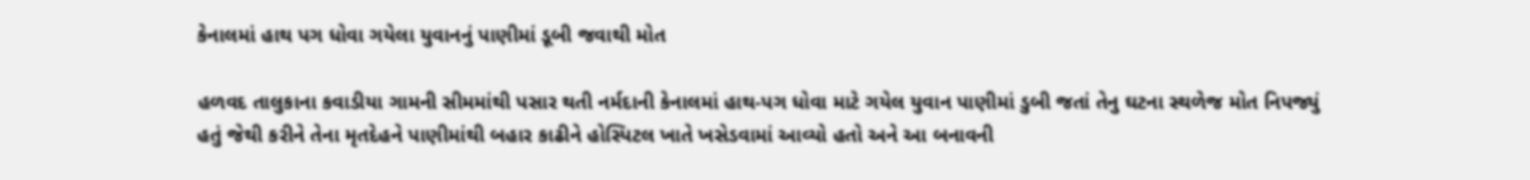કેનાલમાં હાથ પગ ધોવા ગયેલા યુવાનનું પાણીમાં ડૂબી જવાથી મોત

હળવદ તાલુકાના કવાડીયા ગામની સીમમાંથી પસાર થતી નર્મદાની કેનાલમાં હાથ-પગ ધોવા માટે ગયેલ યુવાન પાણીમાં ડુબી જતાં તેનુ ઘટના સ્થળેજ મોત નિપજ્યું હતું જેથી કરીને તેના મૃતદેહને પાણીમાંથી બહાર કાઢીને હોસ્પિટલ ખાતે ખસેડવામાં આવ્યો હતો અને આ બનાવની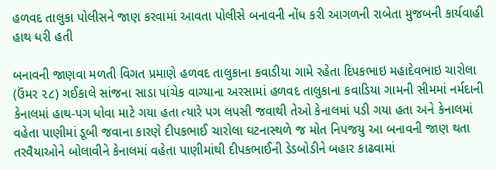હળવદ તાલુકા પોલીસને જાણ કરવામાં આવતા પોલીસે બનાવની નોંધ કરી આગળની રાબેતા મુજબની કાર્યવાહી હાથ ધરી હતી

બનાવની જાણવા મળતી વિગત પ્રમાણે હળવદ તાલુકાના કવાડીયા ગામે રહેતા દિપકભાઇ મહાદેવભાઇ ચારોલા (ઉંમર ૨૮) ગઈકાલે સાંજના સાડા પાંચેક વાગ્યાના અરસામાં હળવદ તાલુકાના કવાડિયા ગામની સીમમાં નર્મદાની કેનાલમાં હાથ-પગ ધોવા માટે ગયા હતા ત્યારે પગ લપસી જવાથી તેઓ કેનાલમાં પડી ગયા હતા અને કેનાલમાં વહેતા પાણીમાં ડૂબી જવાના કારણે દીપકભાઈ ચારોલા ઘટનાસ્થળે જ મોત નિપજયુ આ બનાવની જાણ થતા તરવૈયાઓને બોલાવીને કેનાલમાં વહેતા પાણીમાંથી દીપકભાઈની ડેડબોડીને બહાર કાઢવામાં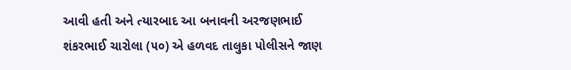આવી હતી અને ત્યારબાદ આ બનાવની અરજણભાઈ શંકરભાઈ ચારોલા (૫૦) એ હળવદ તાલુકા પોલીસને જાણ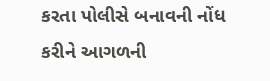કરતા પોલીસે બનાવની નોંધ કરીને આગળની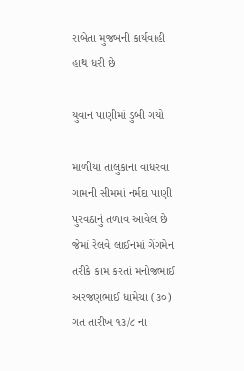રાબેતા મુજબની કાર્યવાહી હાથ ધરી છે

યુવાન પાણીમાં ડુબી ગયો

માળીયા તાલુકાના વાધરવા ગામની સીમમાં નર્મદા પાણી પુરવઠાનું તળાવ આવેલ છે જેમાં રેલવે લાઈનમાં ગેંગમેન તરીકે કામ કરતાં મનોજભાઈ અરજણભાઈ ધામેચા (૩૦) ગત તારીખ ૧૩/૮ ના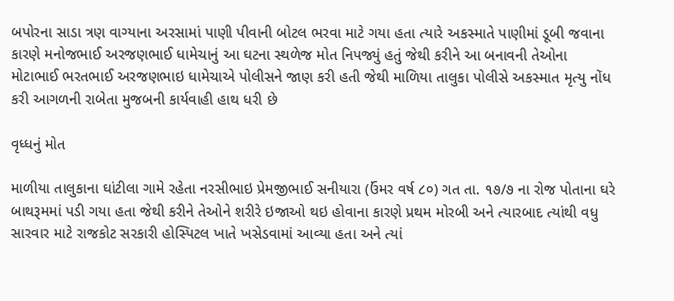બપોરના સાડા ત્રણ વાગ્યાના અરસામાં પાણી પીવાની બોટલ ભરવા માટે ગયા હતા ત્યારે અકસ્માતે પાણીમાં ડૂબી જવાના કારણે મનોજભાઈ અરજણભાઈ ધામેચાનું આ ઘટના સ્થળેજ મોત નિપજ્યું હતું જેથી કરીને આ બનાવની તેઓના મોટાભાઈ ભરતભાઈ અરજણભાઇ ધામેચાએ પોલીસને જાણ કરી હતી જેથી માળિયા તાલુકા પોલીસે અકસ્માત મૃત્યુ નોંધ કરી આગળની રાબેતા મુજબની કાર્યવાહી હાથ ધરી છે

વૃધ્ધનું મોત

માળીયા તાલુકાના ઘાંટીલા ગામે રહેતા નરસીભાઇ પ્રેમજીભાઈ સનીયારા (ઉંમર વર્ષ ૮૦) ગત તા. ૧૭/૭ ના રોજ પોતાના ઘરે બાથરૂમમાં પડી ગયા હતા જેથી કરીને તેઓને શરીરે ઇજાઓ થઇ હોવાના કારણે પ્રથમ મોરબી અને ત્યારબાદ ત્યાંથી વધુ સારવાર માટે રાજકોટ સરકારી હોસ્પિટલ ખાતે ખસેડવામાં આવ્યા હતા અને ત્યાં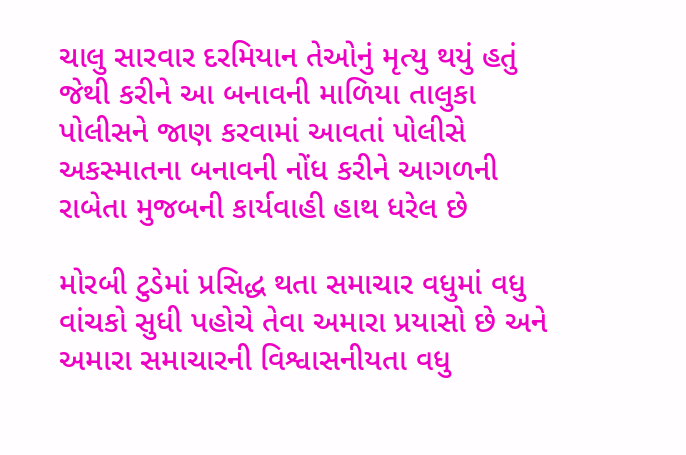ચાલુ સારવાર દરમિયાન તેઓનું મૃત્યુ થયું હતું જેથી કરીને આ બનાવની માળિયા તાલુકા પોલીસને જાણ કરવામાં આવતાં પોલીસે અકસ્માતના બનાવની નોંધ કરીને આગળની રાબેતા મુજબની કાર્યવાહી હાથ ધરેલ છે

મોરબી ટુડેમાં પ્રસિદ્ધ થતા સમાચાર વધુમાં વધુ વાંચકો સુધી પહોચે તેવા અમારા પ્રયાસો છે અને અમારા સમાચારની વિશ્વાસનીયતા વધુ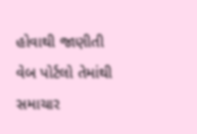હોવાથી જાણીતી વેબ પોર્ટલો તેમાંથી સમાચાર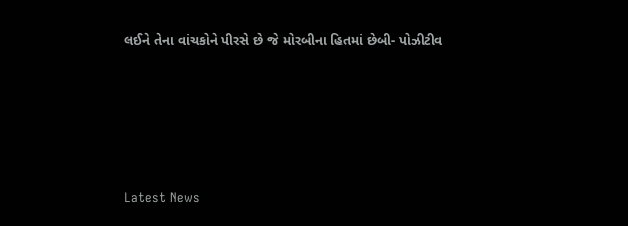લઈને તેના વાંચકોને પીરસે છે જે મોરબીના હિતમાં છેબી- પોઝીટીવ






Latest News